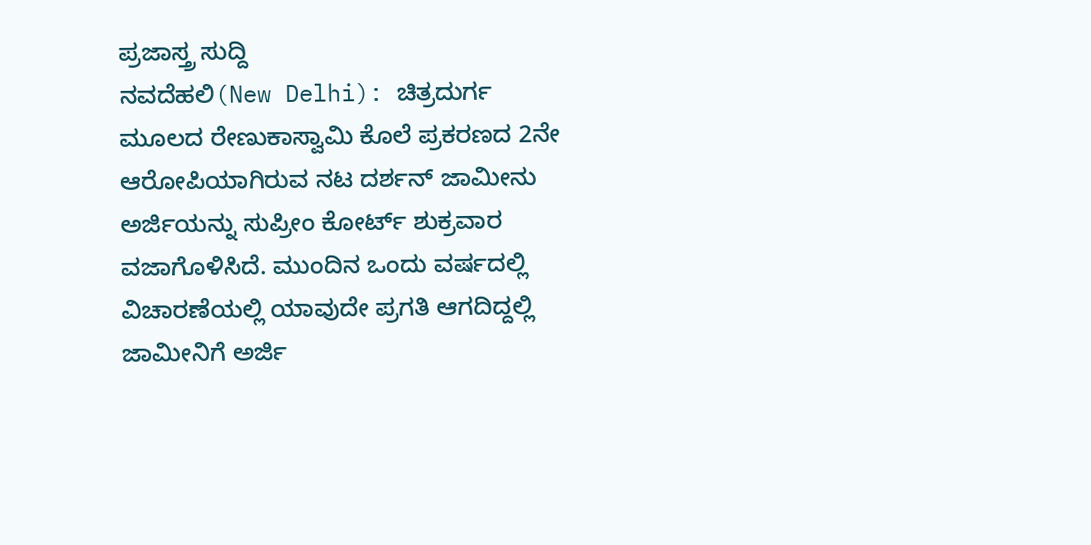ಪ್ರಜಾಸ್ತ್ರ ಸುದ್ದಿ
ನವದೆಹಲಿ(New Delhi): ಚಿತ್ರದುರ್ಗ ಮೂಲದ ರೇಣುಕಾಸ್ವಾಮಿ ಕೊಲೆ ಪ್ರಕರಣದ 2ನೇ ಆರೋಪಿಯಾಗಿರುವ ನಟ ದರ್ಶನ್ ಜಾಮೀನು ಅರ್ಜಿಯನ್ನು ಸುಪ್ರೀಂ ಕೋರ್ಟ್ ಶುಕ್ರವಾರ ವಜಾಗೊಳಿಸಿದೆ. ಮುಂದಿನ ಒಂದು ವರ್ಷದಲ್ಲಿ ವಿಚಾರಣೆಯಲ್ಲಿ ಯಾವುದೇ ಪ್ರಗತಿ ಆಗದಿದ್ದಲ್ಲಿ ಜಾಮೀನಿಗೆ ಅರ್ಜಿ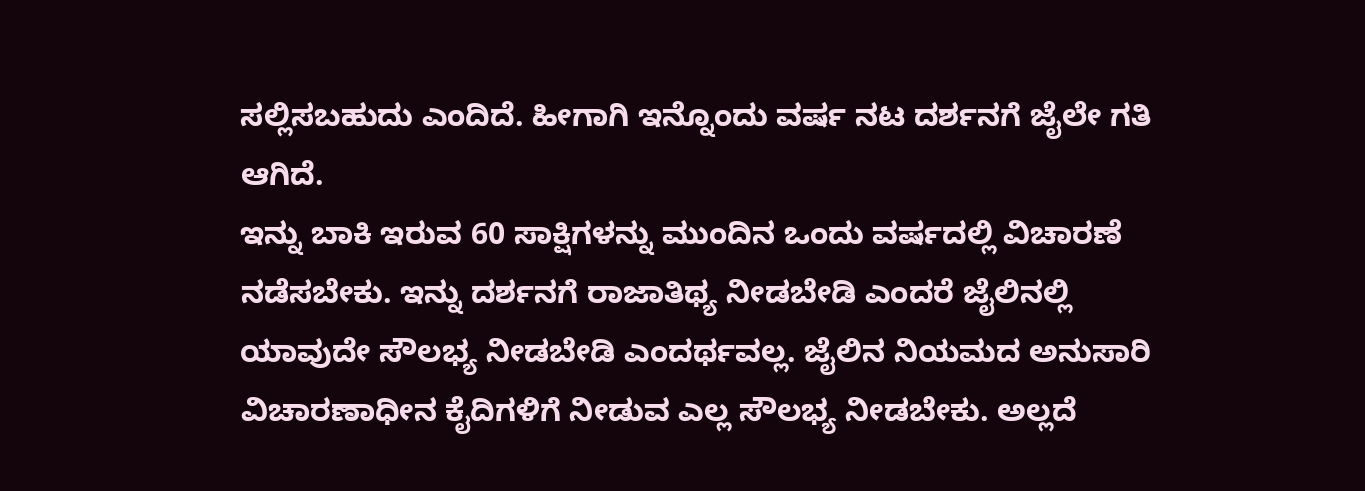ಸಲ್ಲಿಸಬಹುದು ಎಂದಿದೆ. ಹೀಗಾಗಿ ಇನ್ನೊಂದು ವರ್ಷ ನಟ ದರ್ಶನಗೆ ಜೈಲೇ ಗತಿ ಆಗಿದೆ.
ಇನ್ನು ಬಾಕಿ ಇರುವ 60 ಸಾಕ್ಷಿಗಳನ್ನು ಮುಂದಿನ ಒಂದು ವರ್ಷದಲ್ಲಿ ವಿಚಾರಣೆ ನಡೆಸಬೇಕು. ಇನ್ನು ದರ್ಶನಗೆ ರಾಜಾತಿಥ್ಯ ನೀಡಬೇಡಿ ಎಂದರೆ ಜೈಲಿನಲ್ಲಿ ಯಾವುದೇ ಸೌಲಭ್ಯ ನೀಡಬೇಡಿ ಎಂದರ್ಥವಲ್ಲ. ಜೈಲಿನ ನಿಯಮದ ಅನುಸಾರಿ ವಿಚಾರಣಾಧೀನ ಕೈದಿಗಳಿಗೆ ನೀಡುವ ಎಲ್ಲ ಸೌಲಭ್ಯ ನೀಡಬೇಕು. ಅಲ್ಲದೆ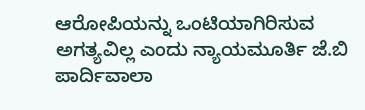ಆರೋಪಿಯನ್ನು ಒಂಟಿಯಾಗಿರಿಸುವ ಅಗತ್ಯವಿಲ್ಲ ಎಂದು ನ್ಯಾಯಮೂರ್ತಿ ಜೆ.ಬಿ ಪಾರ್ದಿವಾಲಾ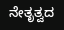ನೇತೃತ್ವದ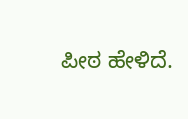ಪೀಠ ಹೇಳಿದೆ.